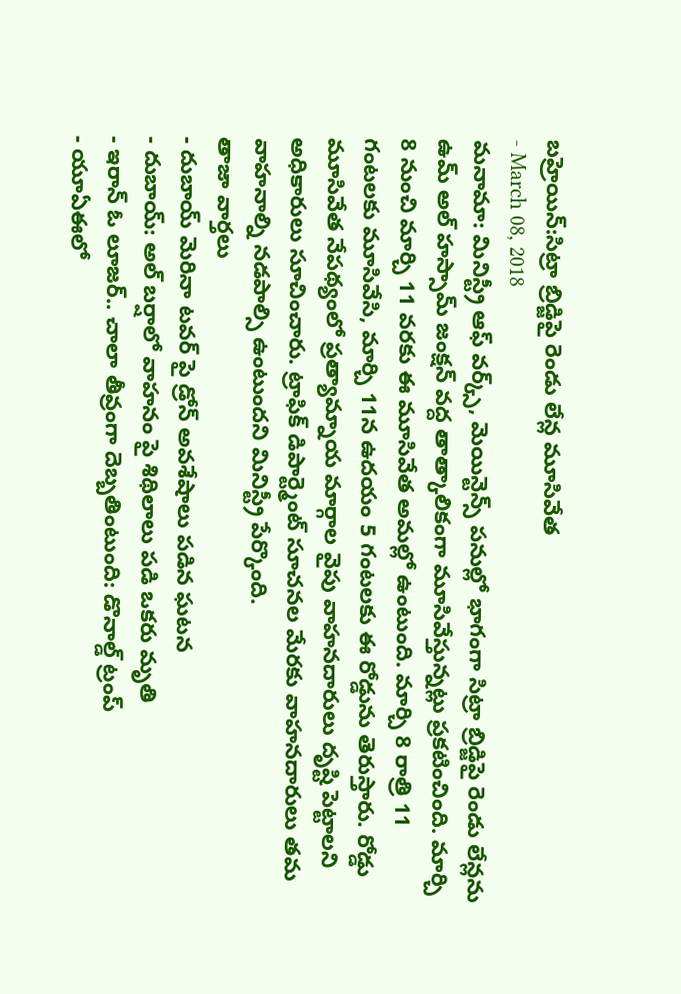బహ్రెయిన్:సిట్రా బ్రిడ్జిపై రెండు లేన్ల మూసివేత
- March 08, 2018
మనామా: మినిస్ట్రీ ఆఫ్ వర్క్స్, మెయిన్టెన్స్ పనుల్లో భాగంగా సిట్రా బ్రిడ్జిపై రెండు లేన్లను ఉమ్ అల్ హస్సామ్ జంక్షన్ వద్ద తాత్కాలికంగా మూసివేస్తున్నట్లు ప్రకటించింది. మార్చి 8 నుంచి మార్చి 11 వరకు ఈ మూసివేత అమల్లో ఉంటుంది. మార్చి 8 రాత్రి 11 గంటలకు మూసివేసి, మార్చి 11న ఉదయం 5 గంటలకు ఈ రోడ్డును తెరుస్తారు. రోడ్డు మూసివేత నేపథ్యంలో ప్రత్యామ్నాయ మార్గాల వైపు వాహనదారులు దృష్టి పెట్టాలని అధికారులు సూచించారు. ట్రాఫిక్ డిపార్ట్మెంట్ సూచనల మేరకు వాహనదారులు తమ వాహనాల్ని నడపాల్సి ఉంటుందని మినిస్ట్రీ పేర్కొంది.
తాజా వార్తలు
- దుబాయ్ మెరినా టవర్ పై డ్రోన్ అవశేషాలు పడిన ఘటన
- దుబాయ్: అల్ బర్షాలో వాహనం పై శిథిలాలు పడి ఒకరు మృతి
- ఇరాన్ ఓ లూజర్.. చాలా తీవ్రంగా దెబ్బతింటుంది: డొనాల్డ్ ట్రంప్
- యూఏఈలో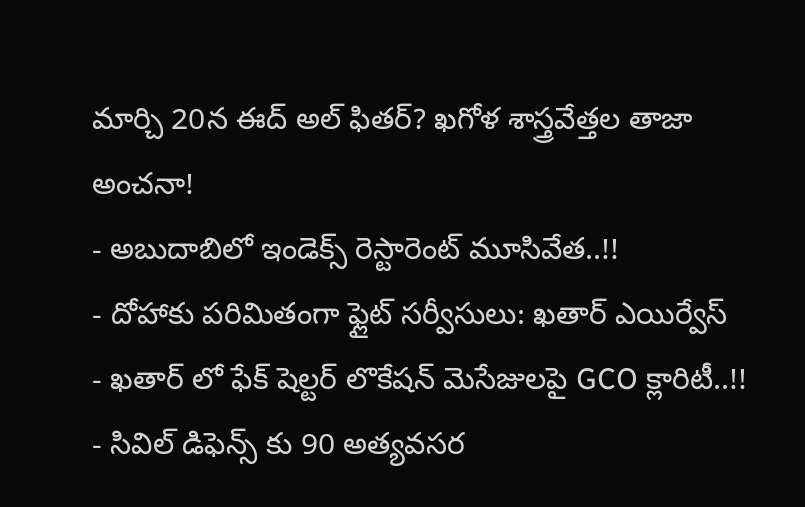మార్చి 20న ఈద్ అల్ ఫితర్? ఖగోళ శాస్త్రవేత్తల తాజా అంచనా!
- అబుదాబిలో ఇండెక్స్ రెస్టారెంట్ మూసివేత..!!
- దోహాకు పరిమితంగా ఫ్లైట్ సర్వీసులు: ఖతార్ ఎయిర్వేస్
- ఖతార్ లో ఫేక్ షెల్టర్ లొకేషన్ మెసేజులపై GCO క్లారిటీ..!!
- సివిల్ డిఫెన్స్ కు 90 అత్యవసర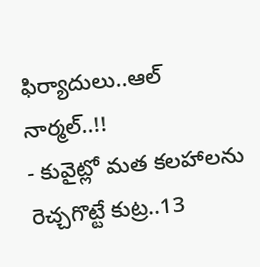ఫిర్యాదులు..ఆల్ నార్మల్..!!
- కువైట్లో మత కలహాలను రెచ్చగొట్టే కుట్ర..13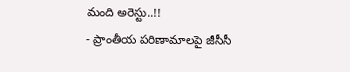మంది అరెస్టు..!!
- ప్రాంతీయ పరిణామాలపై జీసీసీ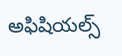అఫిషియల్స్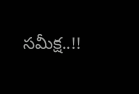సమీక్ష..!!